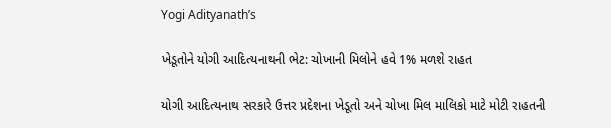Yogi Adityanath’s

ખેડૂતોને યોગી આદિત્યનાથની ભેટ: ચોખાની મિલોને હવે 1% મળશે રાહત

યોગી આદિત્યનાથ સરકારે ઉત્તર પ્રદેશના ખેડૂતો અને ચોખા મિલ માલિકો માટે મોટી રાહતની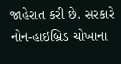જાહેરાત કરી છે. સરકારે નોન-હાઇબ્રિડ ચોખાના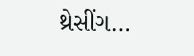થ્રેસીંગ…